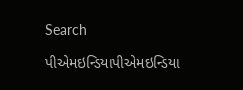Search

પીએમઇન્ડિયાપીએમઇન્ડિયા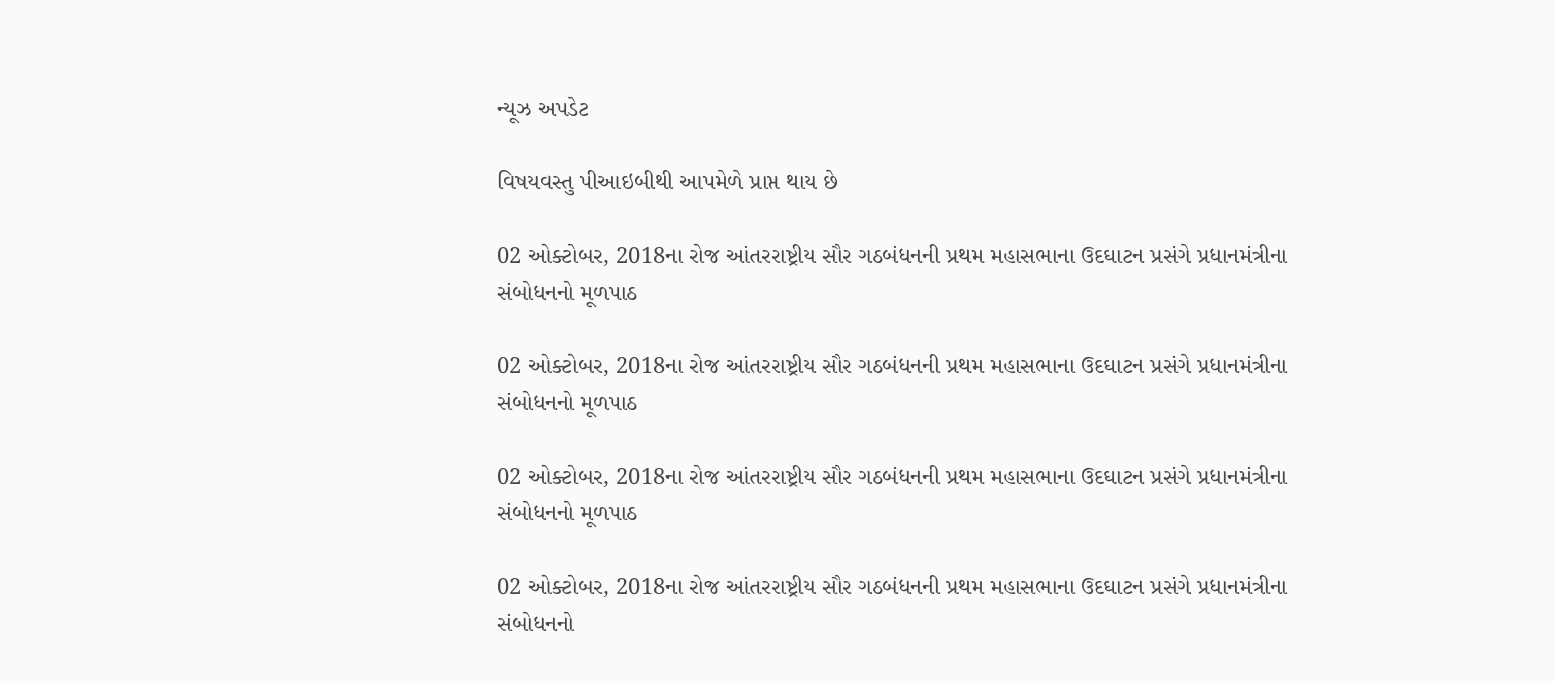ન્યૂઝ અપડેટ

વિષયવસ્તુ પીઆઇબીથી આપમેળે પ્રાપ્ત થાય છે

02 ઓક્ટોબર, 2018ના રોજ આંતરરાષ્ટ્રીય સૌર ગઠબંધનની પ્રથમ મહાસભાના ઉદઘાટન પ્રસંગે પ્રધાનમંત્રીના સંબોધનનો મૂળપાઠ

02 ઓક્ટોબર, 2018ના રોજ આંતરરાષ્ટ્રીય સૌર ગઠબંધનની પ્રથમ મહાસભાના ઉદઘાટન પ્રસંગે પ્રધાનમંત્રીના સંબોધનનો મૂળપાઠ

02 ઓક્ટોબર, 2018ના રોજ આંતરરાષ્ટ્રીય સૌર ગઠબંધનની પ્રથમ મહાસભાના ઉદઘાટન પ્રસંગે પ્રધાનમંત્રીના સંબોધનનો મૂળપાઠ

02 ઓક્ટોબર, 2018ના રોજ આંતરરાષ્ટ્રીય સૌર ગઠબંધનની પ્રથમ મહાસભાના ઉદઘાટન પ્રસંગે પ્રધાનમંત્રીના સંબોધનનો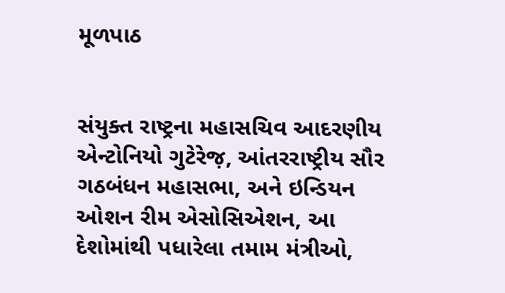મૂળપાઠ


સંયુક્ત રાષ્ટ્રના મહાસચિવ આદરણીય એન્ટોનિયો ગુટેરેજ઼, આંતરરાષ્ટ્રીય સૌર ગઠબંધન મહાસભા, અને ઇન્ડિયન ઓશન રીમ એસોસિએશન, આ દેશોમાંથી પધારેલા તમામ મંત્રીઓ,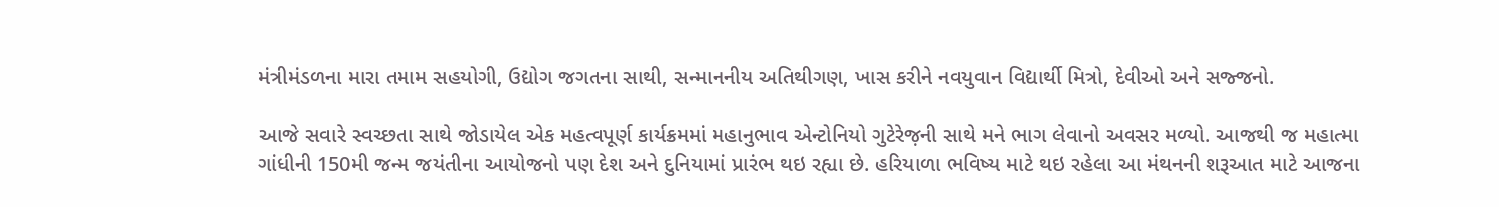મંત્રીમંડળના મારા તમામ સહયોગી, ઉદ્યોગ જગતના સાથી, સન્માનનીય અતિથીગણ, ખાસ કરીને નવયુવાન વિદ્યાર્થી મિત્રો, દેવીઓ અને સજ્જનો.

આજે સવારે સ્વચ્છતા સાથે જોડાયેલ એક મહત્વપૂર્ણ કાર્યક્રમમાં મહાનુભાવ એન્ટોનિયો ગુટેરેજ઼ની સાથે મને ભાગ લેવાનો અવસર મળ્યો. આજથી જ મહાત્મા ગાંધીની 150મી જન્મ જયંતીના આયોજનો પણ દેશ અને દુનિયામાં પ્રારંભ થઇ રહ્યા છે. હરિયાળા ભવિષ્ય માટે થઇ રહેલા આ મંથનની શરૂઆત માટે આજના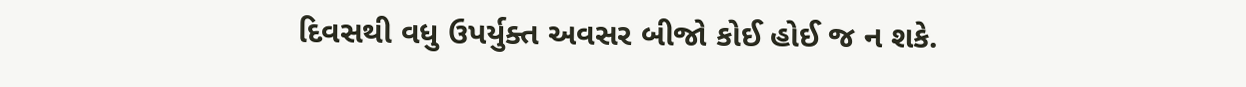દિવસથી વધુ ઉપર્યુક્ત અવસર બીજો કોઈ હોઈ જ ન શકે.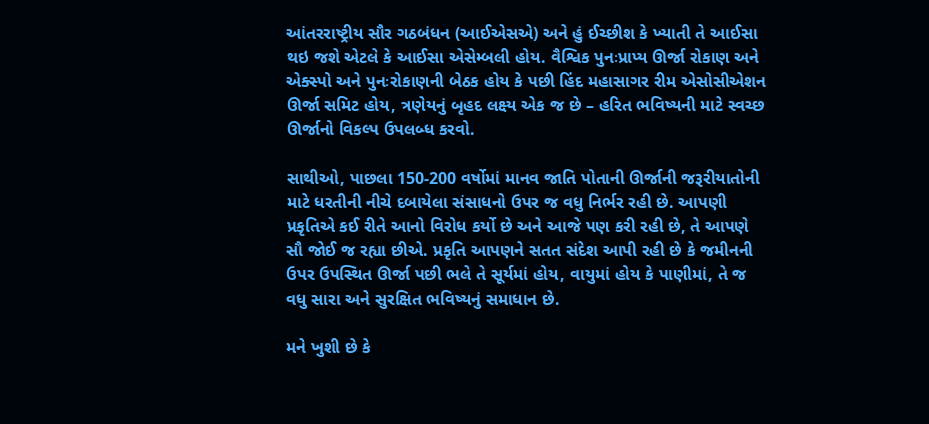આંતરરાષ્ટ્રીય સૌર ગઠબંધન (આઈએસએ) અને હું ઈચ્છીશ કે ખ્યાતી તે આઈસા થઇ જશે એટલે કે આઈસા એસેમ્બલી હોય. વૈશ્વિક પુનઃપ્રાપ્ય ઊર્જા રોકાણ અને એક્સ્પો અને પુનઃરોકાણની બેઠક હોય કે પછી હિંદ મહાસાગર રીમ એસોસીએશન ઊર્જા સમિટ હોય, ત્રણેયનું બૃહદ લક્ષ્ય એક જ છે – હરિત ભવિષ્યની માટે સ્વચ્છ ઊર્જાનો વિકલ્પ ઉપલબ્ધ કરવો.

સાથીઓ, પાછલા 150-200 વર્ષોમાં માનવ જાતિ પોતાની ઊર્જાની જરૂરીયાતોની માટે ધરતીની નીચે દબાયેલા સંસાધનો ઉપર જ વધુ નિર્ભર રહી છે. આપણી પ્રકૃતિએ કઈ રીતે આનો વિરોધ કર્યો છે અને આજે પણ કરી રહી છે, તે આપણે સૌ જોઈ જ રહ્યા છીએ. પ્રકૃતિ આપણને સતત સંદેશ આપી રહી છે કે જમીનની ઉપર ઉપસ્થિત ઊર્જા પછી ભલે તે સૂર્યમાં હોય, વાયુમાં હોય કે પાણીમાં, તે જ વધુ સારા અને સુરક્ષિત ભવિષ્યનું સમાધાન છે.

મને ખુશી છે કે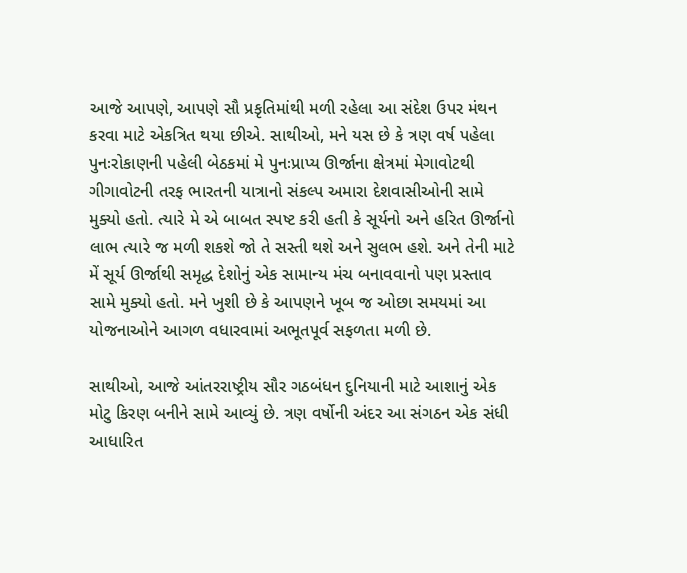આજે આપણે, આપણે સૌ પ્રકૃતિમાંથી મળી રહેલા આ સંદેશ ઉપર મંથન કરવા માટે એકત્રિત થયા છીએ. સાથીઓ, મને યસ છે કે ત્રણ વર્ષ પહેલા પુનઃરોકાણની પહેલી બેઠકમાં મે પુનઃપ્રાપ્ય ઊર્જાના ક્ષેત્રમાં મેગાવોટથી ગીગાવોટની તરફ ભારતની યાત્રાનો સંકલ્પ અમારા દેશવાસીઓની સામે મુક્યો હતો. ત્યારે મે એ બાબત સ્પષ્ટ કરી હતી કે સૂર્યનો અને હરિત ઊર્જાનો લાભ ત્યારે જ મળી શકશે જો તે સસ્તી થશે અને સુલભ હશે. અને તેની માટે મેં સૂર્ય ઊર્જાથી સમૃદ્ધ દેશોનું એક સામાન્ય મંચ બનાવવાનો પણ પ્રસ્તાવ સામે મુક્યો હતો. મને ખુશી છે કે આપણને ખૂબ જ ઓછા સમયમાં આ યોજનાઓને આગળ વધારવામાં અભૂતપૂર્વ સફળતા મળી છે.

સાથીઓ, આજે આંતરરાષ્ટ્રીય સૌર ગઠબંધન દુનિયાની માટે આશાનું એક મોટુ કિરણ બનીને સામે આવ્યું છે. ત્રણ વર્ષોની અંદર આ સંગઠન એક સંધી આધારિત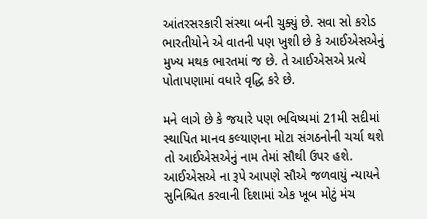આંતરસરકારી સંસ્થા બની ચુક્યું છે. સવા સો કરોડ ભારતીયોને એ વાતની પણ ખુશી છે કે આઈએસએનું મુખ્ય મથક ભારતમાં જ છે. તે આઈએસએ પ્રત્યે પોતાપણામાં વધારે વૃદ્ધિ કરે છે.

મને લાગે છે કે જયારે પણ ભવિષ્યમાં 21મી સદીમાં સ્થાપિત માનવ કલ્યાણના મોટા સંગઠનોની ચર્ચા થશે તો આઈએસએનું નામ તેમાં સૌથી ઉપર હશે. આઈએસએ ના રૂપે આપણે સૌએ જળવાયું ન્યાયને સુનિશ્ચિત કરવાની દિશામાં એક ખૂબ મોટું મંચ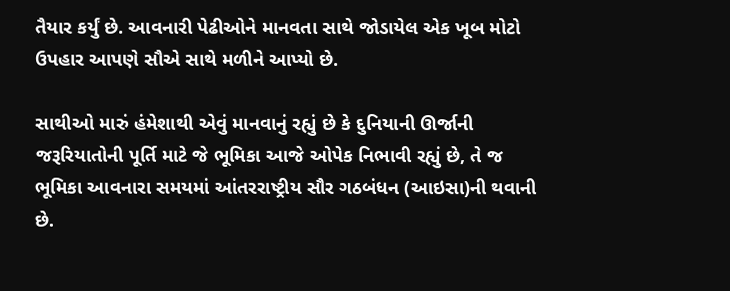તૈયાર કર્યું છે. આવનારી પેઢીઓને માનવતા સાથે જોડાયેલ એક ખૂબ મોટો ઉપહાર આપણે સૌએ સાથે મળીને આપ્યો છે.

સાથીઓ મારું હંમેશાથી એવું માનવાનું રહ્યું છે કે દુનિયાની ઊર્જાની જરૂરિયાતોની પૂર્તિ માટે જે ભૂમિકા આજે ઓપેક નિભાવી રહ્યું છે, તે જ ભૂમિકા આવનારા સમયમાં આંતરરાષ્ટ્રીય સૌર ગઠબંધન (આઇસા)ની થવાની છે.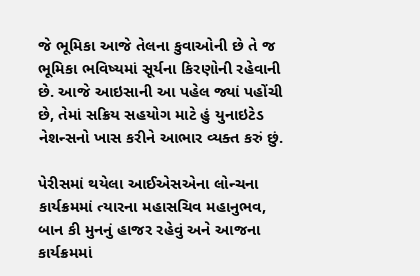જે ભૂમિકા આજે તેલના કુવાઓની છે તે જ ભૂમિકા ભવિષ્યમાં સૂર્યના કિરણોની રહેવાની છે. આજે આઇસાની આ પહેલ જ્યાં પહોંચી છે, તેમાં સક્રિય સહયોગ માટે હું યુનાઇટેડ નેશન્સનો ખાસ કરીને આભાર વ્યક્ત કરું છું.

પેરીસમાં થયેલા આઈએસએના લોન્ચના કાર્યક્રમમાં ત્યારના મહાસચિવ મહાનુભવ, બાન કી મુનનું હાજર રહેવું અને આજના કાર્યક્રમમાં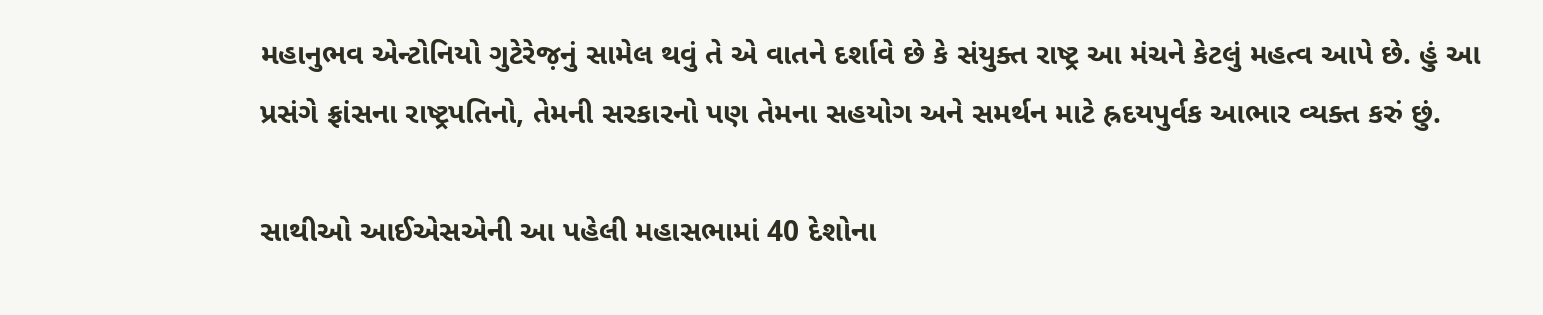મહાનુભવ એન્ટોનિયો ગુટેરેજ઼નું સામેલ થવું તે એ વાતને દર્શાવે છે કે સંયુક્ત રાષ્ટ્ર આ મંચને કેટલું મહત્વ આપે છે. હું આ પ્રસંગે ફ્રાંસના રાષ્ટ્રપતિનો, તેમની સરકારનો પણ તેમના સહયોગ અને સમર્થન માટે હ્રદયપુર્વક આભાર વ્યક્ત કરું છું.

સાથીઓ આઈએસએની આ પહેલી મહાસભામાં 40 દેશોના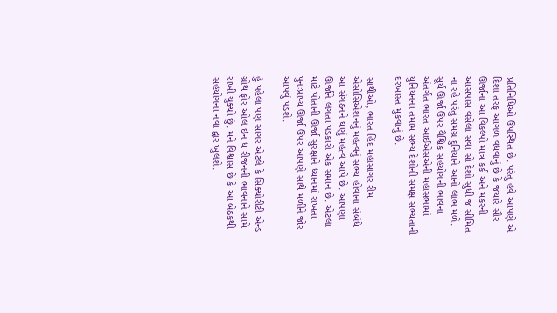પ્રતિનિધિઓ ઉપસ્થિત છે. પરંતુ હવે આપણે એ દિશા તરફ આગળ વધવાનું છે કે જયારે સૌર ઊર્જાના આ વિકલ્પો માત્ર કર્ક અને મકરની આસપાસ વસેલા સવા સો દેશો સુધી જ સીમિત ના રહે પરંતુ સમગ્ર દુનિયાને આનો લાભ મળે. સૂર્ય ઊર્જા ઉપર વૈશ્વિક સહયોગની ભાવના અંતર્ગત ભારત આઈએસએની મહાસભામાં યુનિયનના તમામ સભ્ય દેશોની સમક્ષ સભ્યતાની દરખાસ્ત મુકવાનું છે.

સાથીઓ, ભારત હિંદ મહાસાગર રીમ એસોસિએશનનું મહત્વનું સભ્ય હોવાના સંબંધે આ સંગઠનને ઘણું મહત્વ આપે છે. આપણા ઊર્જાને લગતા પડકારો એક સમાન છે. એટલા માટે પોતાની ઊર્જા સુરક્ષાને ધ્યાનમાં રાખતા પુનઃપ્રાપ્ય ઊર્જા ઉપર આપણે સાથે મળીને જોર આપવું પડશે.

હું પહેલા પણ સાગર એટલે કે સિક્યોરીટી એન્ડ ગ્રોથ ફોર ઓલ ઇન ધ રીજનની ભાવનાને સામે રાખી ચુક્યો છું. મને વિશ્વાસ છે કે આ બેઠકથી સહયોગના નવા દ્વાર ખુલશે.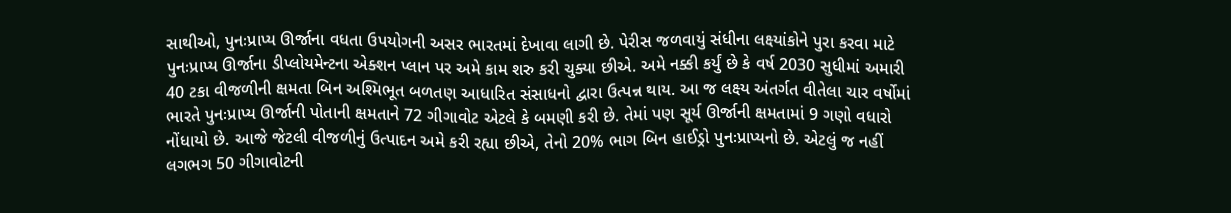સાથીઓ, પુનઃપ્રાપ્ય ઊર્જાના વધતા ઉપયોગની અસર ભારતમાં દેખાવા લાગી છે. પેરીસ જળવાયું સંધીના લક્ષ્યાંકોને પુરા કરવા માટે પુનઃપ્રાપ્ય ઊર્જાના ડીપ્લોયમેન્ટના એક્શન પ્લાન પર અમે કામ શરુ કરી ચુક્યા છીએ. અમે નક્કી કર્યું છે કે વર્ષ 2030 સુધીમાં અમારી 40 ટકા વીજળીની ક્ષમતા બિન અશ્મિભૂત બળતણ આધારિત સંસાધનો દ્વારા ઉત્પન્ન થાય. આ જ લક્ષ્ય અંતર્ગત વીતેલા ચાર વર્ષોમાં ભારતે પુનઃપ્રાપ્ય ઊર્જાની પોતાની ક્ષમતાને 72 ગીગાવોટ એટલે કે બમણી કરી છે. તેમાં પણ સૂર્ય ઊર્જાની ક્ષમતામાં 9 ગણો વધારો નોંધાયો છે. આજે જેટલી વીજળીનું ઉત્પાદન અમે કરી રહ્યા છીએ, તેનો 20% ભાગ બિન હાઈડ્રો પુનઃપ્રાપ્યનો છે. એટલું જ નહીં લગભગ 50 ગીગાવોટની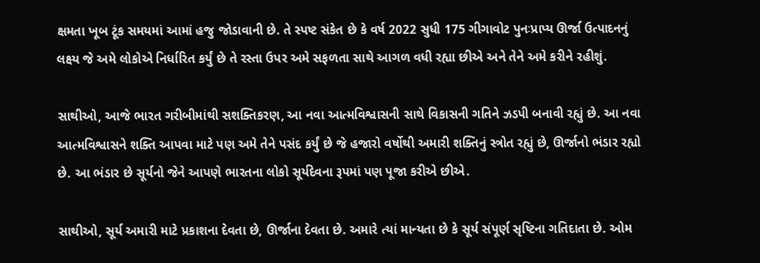ક્ષમતા ખૂબ ટૂંક સમયમાં આમાં હજુ જોડાવાની છે. તે સ્પષ્ટ સંકેત છે કે વર્ષ 2022 સુધી 175 ગીગાવોટ પુનઃપ્રાપ્ય ઊર્જા ઉત્પાદનનું લક્ષ્ય જે અમે લોકોએ નિર્ધારિત કર્યું છે તે રસ્તા ઉપર અમે સફળતા સાથે આગળ વધી રહ્યા છીએ અને તેને અમે કરીને રહીશું.

સાથીઓ, આજે ભારત ગરીબીમાંથી સશક્તિકરણ, આ નવા આત્મવિશ્વાસની સાથે વિકાસની ગતિને ઝડપી બનાવી રહ્યું છે. આ નવા આત્મવિશ્વાસને શક્તિ આપવા માટે પણ અમે તેને પસંદ કર્યું છે જે હજારો વર્ષોથી અમારી શક્તિનું સ્ત્રોત રહ્યું છે, ઊર્જાનો ભંડાર રહ્યો છે. આ ભંડાર છે સૂર્યનો જેને આપણે ભારતના લોકો સૂર્યદેવના રૂપમાં પણ પૂજા કરીએ છીએ.

સાથીઓ, સૂર્ય અમારી માટે પ્રકાશના દેવતા છે, ઊર્જાના દેવતા છે. અમારે ત્યાં માન્યતા છે કે સૂર્ય સંપૂર્ણ સૃષ્ટિના ગતિદાતા છે. ઓમ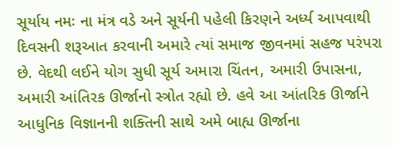સૂર્યાય નમઃ ના મંત્ર વડે અને સૂર્યની પહેલી કિરણને અર્ધ્ય આપવાથી દિવસની શરૂઆત કરવાની અમારે ત્યાં સમાજ જીવનમાં સહજ પરંપરા છે. વેદથી લઈને યોગ સુધી સૂર્ય અમારા ચિંતન, અમારી ઉપાસના, અમારી આંતિરક ઊર્જાનો સ્ત્રોત રહ્યો છે. હવે આ આંતરિક ઊર્જાને આધુનિક વિજ્ઞાનની શક્તિની સાથે અમે બાહ્ય ઊર્જાના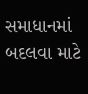સમાધાનમાં બદલવા માટે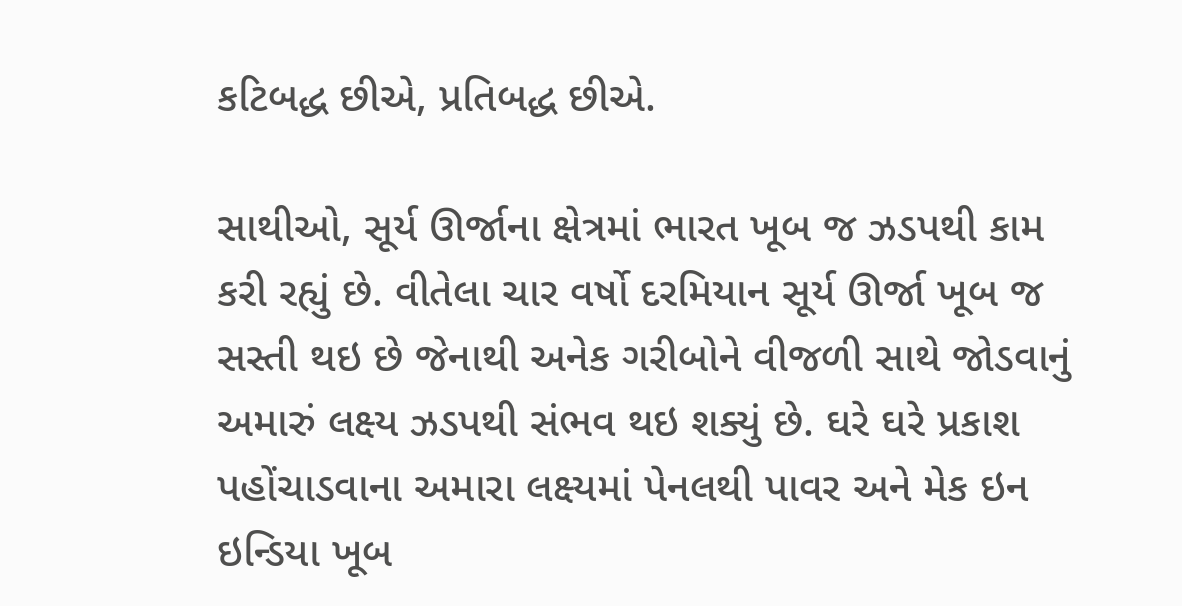કટિબદ્ધ છીએ, પ્રતિબદ્ધ છીએ.

સાથીઓ, સૂર્ય ઊર્જાના ક્ષેત્રમાં ભારત ખૂબ જ ઝડપથી કામ કરી રહ્યું છે. વીતેલા ચાર વર્ષો દરમિયાન સૂર્ય ઊર્જા ખૂબ જ સસ્તી થઇ છે જેનાથી અનેક ગરીબોને વીજળી સાથે જોડવાનું અમારું લક્ષ્ય ઝડપથી સંભવ થઇ શક્યું છે. ઘરે ઘરે પ્રકાશ પહોંચાડવાના અમારા લક્ષ્યમાં પેનલથી પાવર અને મેક ઇન ઇન્ડિયા ખૂબ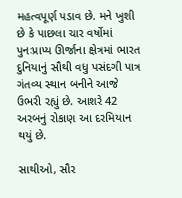મહત્વપૂર્ણ પડાવ છે. મને ખુશી છે કે પાછલા ચાર વર્ષોમાં પુનઃપ્રાપ્ય ઊર્જાના ક્ષેત્રમાં ભારત દુનિયાનું સૌથી વધુ પસંદગી પાત્ર ગંતવ્ય સ્થાન બનીને આજે ઉભરી રહ્યું છે. આશરે 42 અરબનું રોકાણ આ દરમિયાન થયું છે.

સાથીઓ, સૌર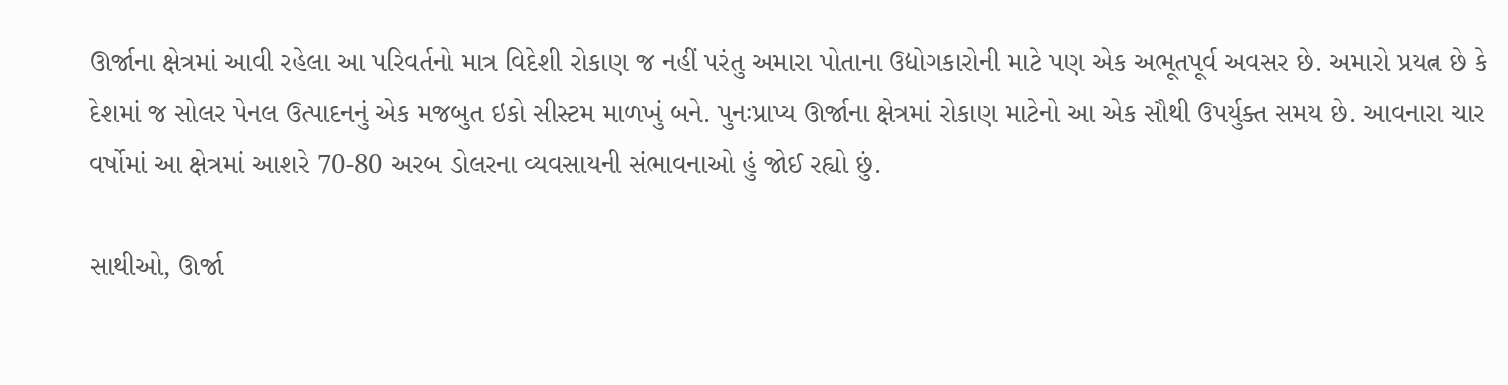ઊર્જાના ક્ષેત્રમાં આવી રહેલા આ પરિવર્તનો માત્ર વિદેશી રોકાણ જ નહીં પરંતુ અમારા પોતાના ઉદ્યોગકારોની માટે પણ એક અભૂતપૂર્વ અવસર છે. અમારો પ્રયત્ન છે કે દેશમાં જ સોલર પેનલ ઉત્પાદનનું એક મજબુત ઇકો સીસ્ટમ માળખું બને. પુનઃપ્રાપ્ય ઊર્જાના ક્ષેત્રમાં રોકાણ માટેનો આ એક સૌથી ઉપર્યુક્ત સમય છે. આવનારા ચાર વર્ષોમાં આ ક્ષેત્રમાં આશરે 70-80 અરબ ડોલરના વ્યવસાયની સંભાવનાઓ હું જોઈ રહ્યો છું.

સાથીઓ, ઊર્જા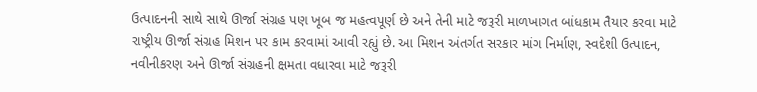ઉત્પાદનની સાથે સાથે ઊર્જા સંગ્રહ પણ ખૂબ જ મહત્વપૂર્ણ છે અને તેની માટે જરૂરી માળખાગત બાંધકામ તૈયાર કરવા માટે રાષ્ટ્રીય ઊર્જા સંગ્રહ મિશન પર કામ કરવામાં આવી રહ્યું છે. આ મિશન અંતર્ગત સરકાર માંગ નિર્માણ, સ્વદેશી ઉત્પાદન, નવીનીકરણ અને ઊર્જા સંગ્રહની ક્ષમતા વધારવા માટે જરૂરી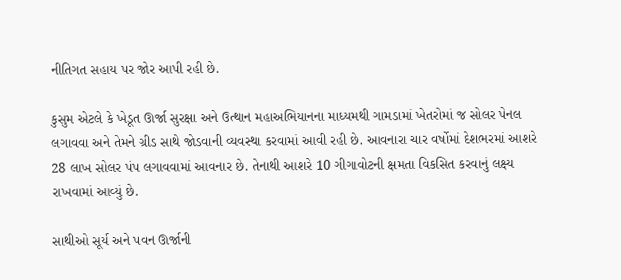નીતિગત સહાય પર જોર આપી રહી છે.

કુસુમ એટલે કે ખેડૂત ઊર્જા સુરક્ષા અને ઉત્થાન મહાઅભિયાનના માધ્યમથી ગામડામાં ખેતરોમાં જ સોલર પેનલ લગાવવા અને તેમને ગ્રીડ સાથે જોડવાની વ્યવસ્થા કરવામાં આવી રહી છે. આવનારા ચાર વર્ષોમાં દેશભરમાં આશરે 28 લાખ સોલર પંપ લગાવવામાં આવનાર છે. તેનાથી આશરે 10 ગીગાવોટની ક્ષમતા વિકસિત કરવાનું લક્ષ્ય રાખવામાં આવ્યું છે.

સાથીઓ સૂર્ય અને પવન ઊર્જાની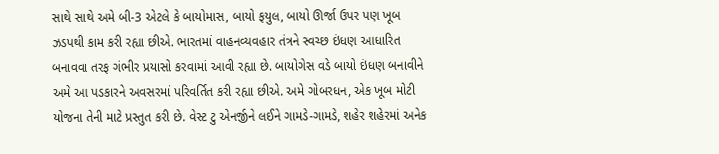સાથે સાથે અમે બી-3 એટલે કે બાયોમાસ, બાયો ફયુલ, બાયો ઊર્જા ઉપર પણ ખૂબ ઝડપથી કામ કરી રહ્યા છીએ. ભારતમાં વાહનવ્યવહાર તંત્રને સ્વચ્છ ઇંધણ આધારિત બનાવવા તરફ ગંભીર પ્રયાસો કરવામાં આવી રહ્યા છે. બાયોગેસ વડે બાયો ઇંધણ બનાવીને અમે આ પડકારને અવસરમાં પરિવર્તિત કરી રહ્યા છીએ. અમે ગોબરધન, એક ખૂબ મોટી યોજના તેની માટે પ્રસ્તુત કરી છે. વેસ્ટ ટુ એનર્જીને લઈને ગામડે-ગામડે, શહેર શહેરમાં અનેક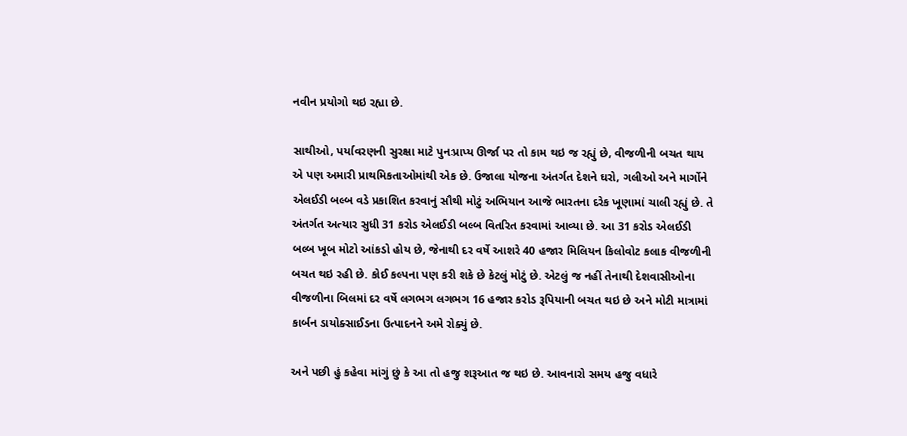નવીન પ્રયોગો થઇ રહ્યા છે.

સાથીઓ, પર્યાવરણની સુરક્ષા માટે પુનઃપ્રાપ્ય ઊર્જા પર તો કામ થઇ જ રહ્યું છે, વીજળીની બચત થાય એ પણ અમારી પ્રાથમિકતાઓમાંથી એક છે. ઉજાલા યોજના અંતર્ગત દેશને ઘરો, ગલીઓ અને માર્ગોને એલઈડી બલ્બ વડે પ્રકાશિત કરવાનું સૌથી મોટું અભિયાન આજે ભારતના દરેક ખૂણામાં ચાલી રહ્યું છે. તે અંતર્ગત અત્યાર સુધી 31 કરોડ એલઈડી બલ્બ વિતરિત કરવામાં આવ્યા છે. આ 31 કરોડ એલઈડી બલ્બ ખૂબ મોટો આંકડો હોય છે, જેનાથી દર વર્ષે આશરે 40 હજાર મિલિયન કિલોવોટ કલાક વીજળીની બચત થઇ રહી છે. કોઈ કલ્પના પણ કરી શકે છે કેટલું મોટું છે. એટલું જ નહીં તેનાથી દેશવાસીઓના વીજળીના બિલમાં દર વર્ષે લગભગ લગભગ 16 હજાર કરોડ રૂપિયાની બચત થઇ છે અને મોટી માત્રામાં કાર્બન ડાયોક્સાઈડના ઉત્પાદનને અમે રોક્યું છે.

અને પછી હું કહેવા માંગું છું કે આ તો હજુ શરૂઆત જ થઇ છે. આવનારો સમય હજુ વધારે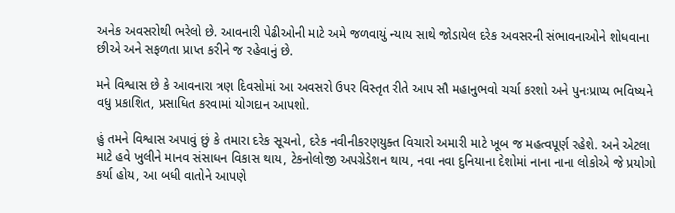અનેક અવસરોથી ભરેલો છે. આવનારી પેઢીઓની માટે અમે જળવાયું ન્યાય સાથે જોડાયેલ દરેક અવસરની સંભાવનાઓને શોધવાના છીએ અને સફળતા પ્રાપ્ત કરીને જ રહેવાનું છે.

મને વિશ્વાસ છે કે આવનારા ત્રણ દિવસોમાં આ અવસરો ઉપર વિસ્તૃત રીતે આપ સૌ મહાનુભવો ચર્ચા કરશો અને પુનઃપ્રાપ્ય ભવિષ્યને વધુ પ્રકાશિત, પ્રસાધિત કરવામાં યોગદાન આપશો.

હું તમને વિશ્વાસ અપાવું છું કે તમારા દરેક સૂચનો, દરેક નવીનીકરણયુક્ત વિચારો અમારી માટે ખૂબ જ મહત્વપૂર્ણ રહેશે. અને એટલા માટે હવે ખુલીને માનવ સંસાધન વિકાસ થાય, ટેકનોલોજી અપગ્રેડેશન થાય, નવા નવા દુનિયાના દેશોમાં નાના નાના લોકોએ જે પ્રયોગો કર્યા હોય, આ બધી વાતોને આપણે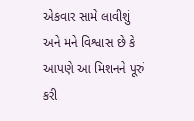એકવાર સામે લાવીશું અને મને વિશ્વાસ છે કે આપણે આ મિશનને પૂરું કરી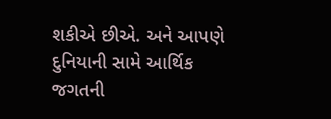શકીએ છીએ. અને આપણે દુનિયાની સામે આર્થિક જગતની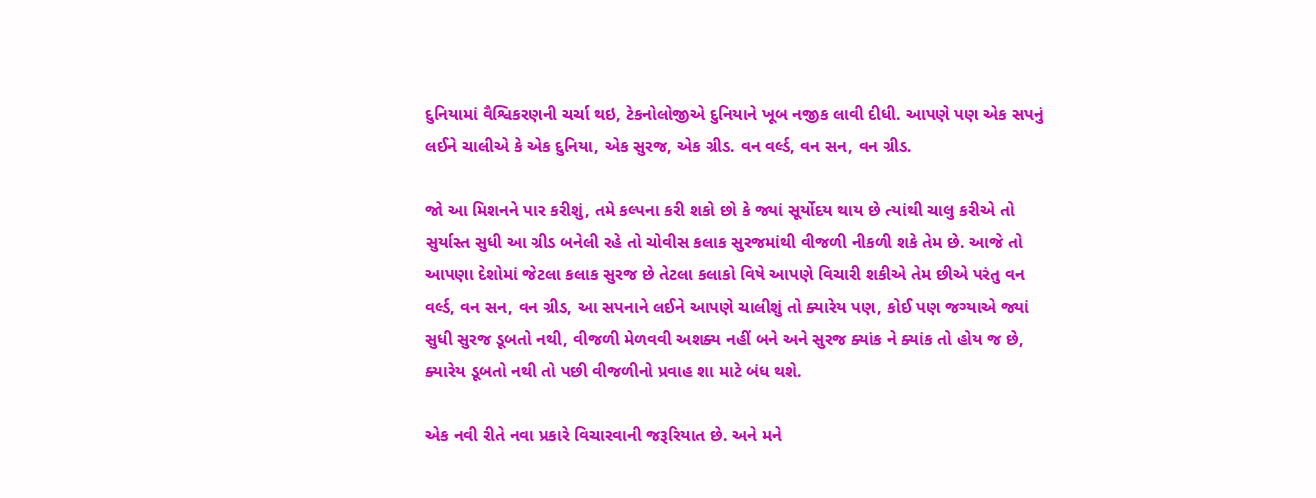દુનિયામાં વૈશ્વિકરણની ચર્ચા થઇ, ટેકનોલોજીએ દુનિયાને ખૂબ નજીક લાવી દીધી. આપણે પણ એક સપનું લઈને ચાલીએ કે એક દુનિયા, એક સુરજ, એક ગ્રીડ. વન વર્લ્ડ, વન સન, વન ગ્રીડ.

જો આ મિશનને પાર કરીશું, તમે કલ્પના કરી શકો છો કે જ્યાં સૂર્યોદય થાય છે ત્યાંથી ચાલુ કરીએ તો સુર્યાસ્ત સુધી આ ગ્રીડ બનેલી રહે તો ચોવીસ કલાક સુરજમાંથી વીજળી નીકળી શકે તેમ છે. આજે તો આપણા દેશોમાં જેટલા કલાક સુરજ છે તેટલા કલાકો વિષે આપણે વિચારી શકીએ તેમ છીએ પરંતુ વન વર્લ્ડ, વન સન, વન ગ્રીડ, આ સપનાને લઈને આપણે ચાલીશું તો ક્યારેય પણ, કોઈ પણ જગ્યાએ જ્યાં સુધી સુરજ ડૂબતો નથી, વીજળી મેળવવી અશક્ય નહીં બને અને સુરજ ક્યાંક ને ક્યાંક તો હોય જ છે, ક્યારેય ડૂબતો નથી તો પછી વીજળીનો પ્રવાહ શા માટે બંધ થશે.

એક નવી રીતે નવા પ્રકારે વિચારવાની જરૂરિયાત છે. અને મને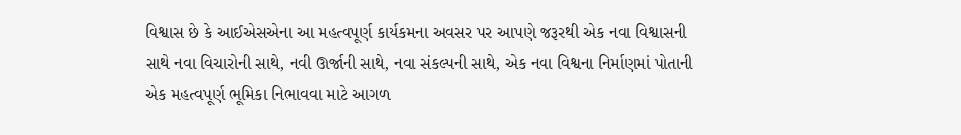વિશ્વાસ છે કે આઈએસએના આ મહત્વપૂર્ણ કાર્યકમના અવસર પર આપણે જરૂરથી એક નવા વિશ્વાસની સાથે નવા વિચારોની સાથે, નવી ઊર્જાની સાથે, નવા સંકલ્પની સાથે, એક નવા વિશ્વના નિર્માણમાં પોતાની એક મહત્વપૂર્ણ ભૂમિકા નિભાવવા માટે આગળ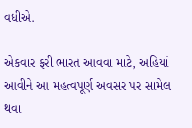વધીએ.

એકવાર ફરી ભારત આવવા માટે, અહિયાં આવીને આ મહત્વપૂર્ણ અવસર પર સામેલ થવા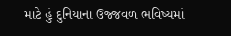માટે હું દુનિયાના ઉજ્જવળ ભવિષ્યમાં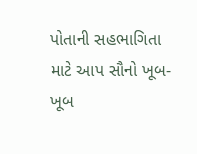પોતાની સહભાગિતા માટે આપ સૌનો ખૂબ-ખૂબ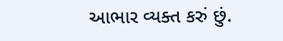આભાર વ્યક્ત કરું છું.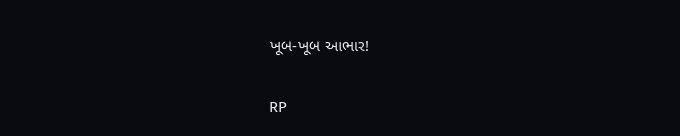ખૂબ-ખૂબ આભાર!

RP